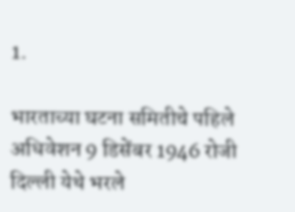1.

भारताच्या घटना समितीचे पहिले अधिवेशन 9 डिसेंबर 1946 रोजी दिल्ली येथे भरले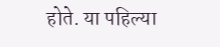होते. या पहिल्या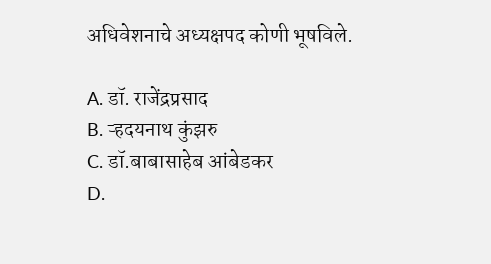अधिवेशनाचे अध्यक्षपद कोणी भूषविले.

A. डॉ. राजेंद्रप्रसाद
B. ऱ्हदयनाथ कुंझरु
C. डॉ.बाबासाहेब आंबेडकर
D.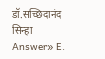डॉ.सच्छिदानंद सिन्हा
Answer» E.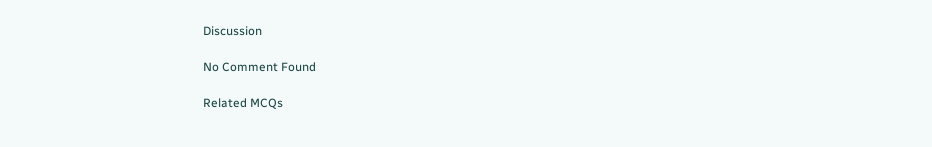Discussion

No Comment Found

Related MCQs